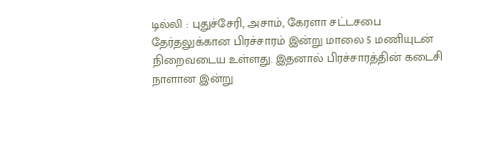டில்லி : புதுச்சேரி, அசாம், கேரளா சட்டசபை தேர்தலுக்கான பிரச்சாரம் இன்று மாலை 5 மணியுடன் நிறைவடைய உள்ளது. இதனால் பிரச்சாரத்தின் கடைசி நாளான இன்று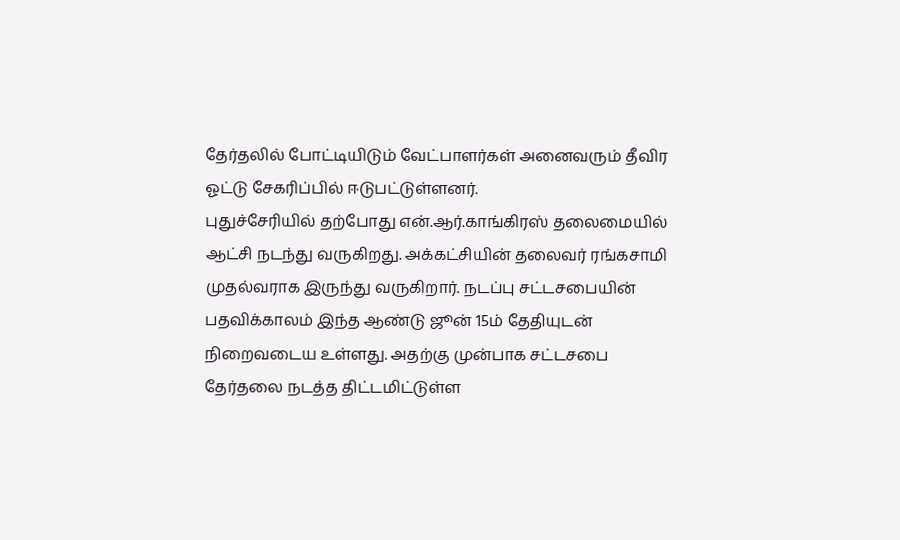தேர்தலில் போட்டியிடும் வேட்பாளர்கள் அனைவரும் தீவிர ஓட்டு சேகரிப்பில் ஈடுபட்டுள்ளனர்.
புதுச்சேரியில் தற்போது என்.ஆர்.காங்கிரஸ் தலைமையில் ஆட்சி நடந்து வருகிறது. அக்கட்சியின் தலைவர் ரங்கசாமி முதல்வராக இருந்து வருகிறார். நடப்பு சட்டசபையின் பதவிக்காலம் இந்த ஆண்டு ஜூன் 15ம் தேதியுடன் நிறைவடைய உள்ளது. அதற்கு முன்பாக சட்டசபை தேர்தலை நடத்த திட்டமிட்டுள்ள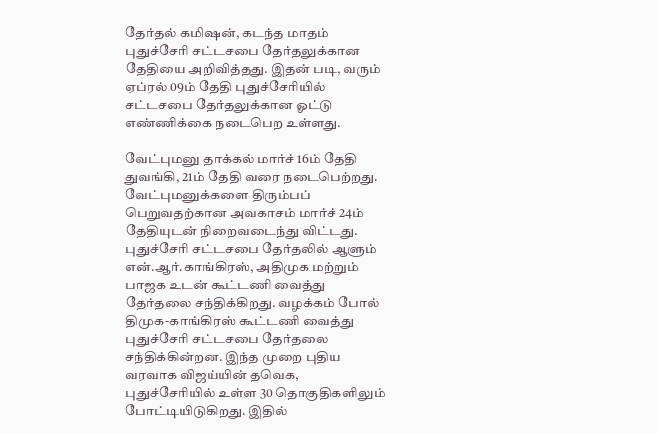தேர்தல் கமிஷன், கடந்த மாதம் புதுச்சேரி சட்டசபை தேர்தலுக்கான தேதியை அறிவித்தது. இதன் படி, வரும் ஏப்ரல் 09ம் தேதி புதுச்சேரியில் சட்டசபை தேர்தலுக்கான ஓட்டு எண்ணிக்கை நடைபெற உள்ளது.

வேட்புமனு தாக்கல் மார்ச் 16ம் தேதி துவங்கி, 21ம் தேதி வரை நடைபெற்றது. வேட்புமனுக்களை திரும்பப் பெறுவதற்கான அவகாசம் மார்ச் 24ம் தேதியுடன் நிறைவடைந்து விட்டது. புதுச்சேரி சட்டசபை தேர்தலில் ஆளும் என்.ஆர்.காங்கிரஸ், அதிமுக மற்றும் பாஜக உடன் கூட்டணி வைத்து தேர்தலை சந்திக்கிறது. வழக்கம் போல் திமுக-காங்கிரஸ் கூட்டணி வைத்து புதுச்சேரி சட்டசபை தேர்தலை சந்திக்கின்றன. இந்த முறை புதிய வரவாக விஜய்யின் தவெக, புதுச்சேரியில் உள்ள 30 தொகுதிகளிலும் போட்டியிடுகிறது. இதில்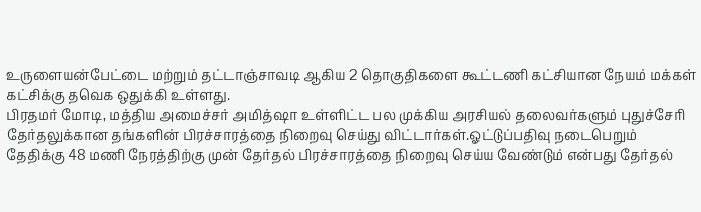உருளையன்பேட்டை மற்றும் தட்டாஞ்சாவடி ஆகிய 2 தொகுதிகளை கூட்டணி கட்சியான நேயம் மக்கள் கட்சிக்கு தவெக ஒதுக்கி உள்ளது.
பிரதமர் மோடி, மத்திய அமைச்சர் அமித்ஷா உள்ளிட்ட பல முக்கிய அரசியல் தலைவர்களும் புதுச்சேரி தேர்தலுக்கான தங்களின் பிரச்சாரத்தை நிறைவு செய்து விட்டார்கள்.ஓட்டுப்பதிவு நடைபெறும் தேதிக்கு 48 மணி நேரத்திற்கு முன் தேர்தல் பிரச்சாரத்தை நிறைவு செய்ய வேண்டும் என்பது தேர்தல்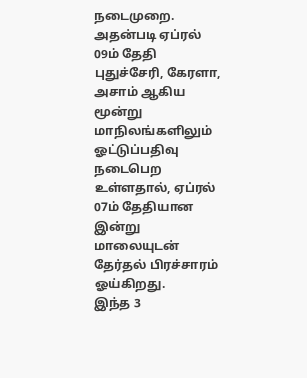நடைமுறை. அதன்படி ஏப்ரல் 09ம் தேதி புதுச்சேரி, கேரளா, அசாம் ஆகிய மூன்று மாநிலங்களிலும் ஓட்டுப்பதிவு நடைபெற உள்ளதால், ஏப்ரல் 07ம் தேதியான இன்று மாலையுடன் தேர்தல் பிரச்சாரம் ஓய்கிறது.
இந்த 3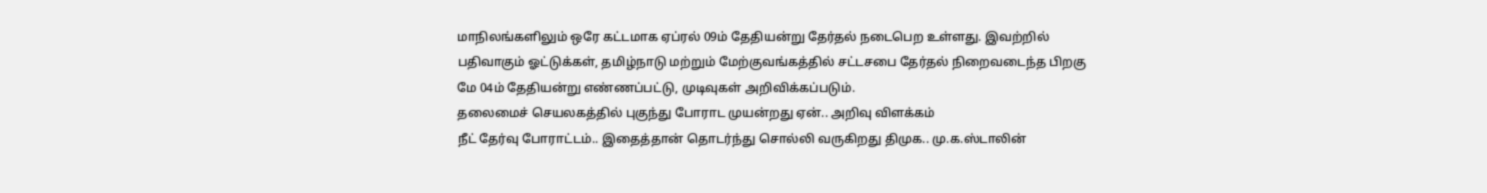மாநிலங்களிலும் ஒரே கட்டமாக ஏப்ரல் 09ம் தேதியன்று தேர்தல் நடைபெற உள்ளது. இவற்றில் பதிவாகும் ஓட்டுக்கள், தமிழ்நாடு மற்றும் மேற்குவங்கத்தில் சட்டசபை தேர்தல் நிறைவடைந்த பிறகு மே 04ம் தேதியன்று எண்ணப்பட்டு, முடிவுகள் அறிவிக்கப்படும்.
தலைமைச் செயலகத்தில் புகுந்து போராட முயன்றது ஏன்.. அறிவு விளக்கம்
நீட் தேர்வு போராட்டம்.. இதைத்தான் தொடர்ந்து சொல்லி வருகிறது திமுக.. மு.க.ஸ்டாலின்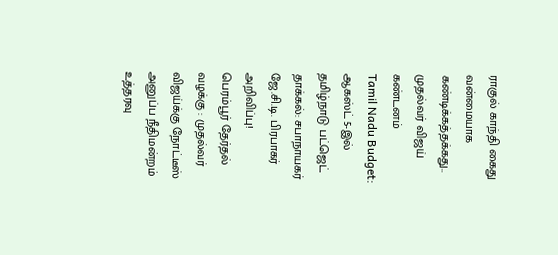ராகுல் காந்தி கைது வன்மையாக கண்டிக்கத்தக்கது.. முதல்வர் விஜய் கண்டனம்
Tamil Nadu Budget: ஆகஸ்ட் 5-இல் தமிழ்நாடு பட்ஜெட் தாக்கல்: சபாநாயகர் ஜே.சி.டி. பிரபாகர் அறிவிப்பு!
பெரம்பூர் தேர்தல் வழக்கு : முதல்வர் விஜய்க்கு நோட்டீஸ் அனுப்ப நீதிமன்றம் உத்தரவு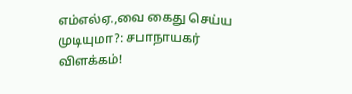எம்எல்ஏ.,வை கைது செய்ய முடியுமா?: சபாநாயகர் விளக்கம்!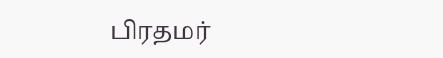பிரதமர்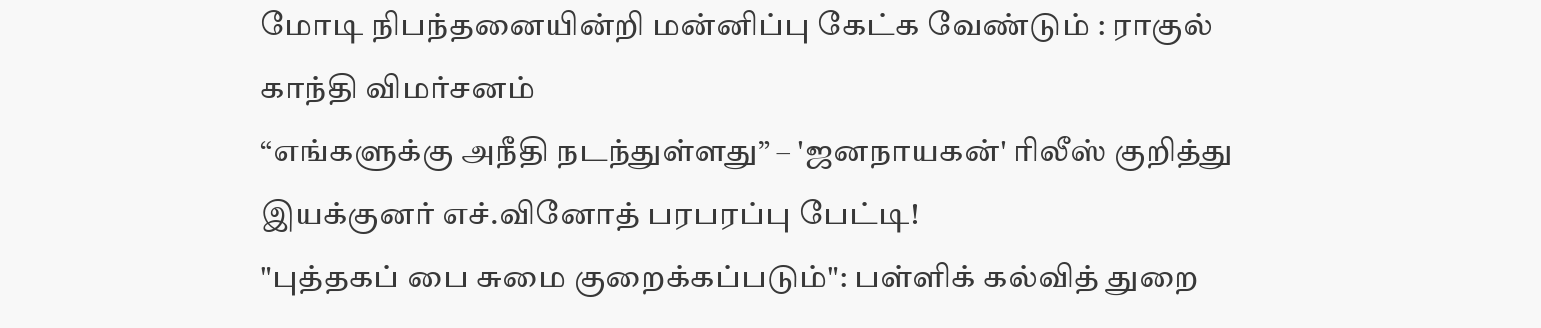மோடி நிபந்தனையின்றி மன்னிப்பு கேட்க வேண்டும் : ராகுல் காந்தி விமர்சனம்
“எங்களுக்கு அநீதி நடந்துள்ளது” – 'ஜனநாயகன்' ரிலீஸ் குறித்து இயக்குனர் எச்.வினோத் பரபரப்பு பேட்டி!
"புத்தகப் பை சுமை குறைக்கப்படும்": பள்ளிக் கல்வித் துறை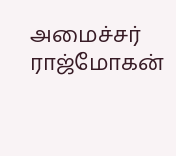அமைச்சர் ராஜ்மோகன்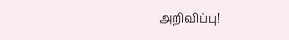அறிவிப்பு!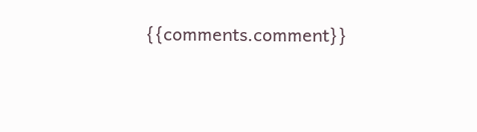{{comments.comment}}